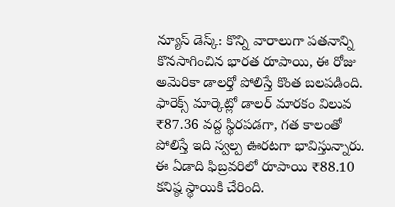న్యూస్ డెస్క్: కొన్ని వారాలుగా పతనాన్ని కొనసాగించిన భారత రూపాయి, ఈ రోజు అమెరికా డాలర్తో పోలిస్తే కొంత బలపడింది. ఫారెక్స్ మార్కెట్లో డాలర్ మారకం విలువ ₹87.36 వద్ద స్థిరపడగా, గత కాలంతో పోలిస్తే ఇది స్వల్ప ఊరటగా భావిస్తున్నారు.
ఈ ఏడాది ఫిబ్రవరిలో రూపాయి ₹88.10 కనిష్ఠ స్థాయికి చేరింది.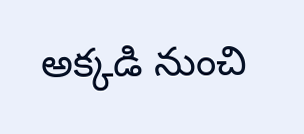అక్కడి నుంచి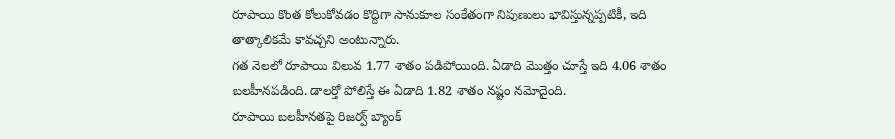రూపాయి కొంత కోలుకోవడం కొద్దిగా సానుకూల సంకేతంగా నిపుణులు భావిస్తున్నప్పటికీ, ఇది తాత్కాలికమే కావచ్చని అంటున్నారు.
గత నెలలో రూపాయి విలువ 1.77 శాతం పడిపోయింది. ఏడాది మొత్తం చూస్తే ఇది 4.06 శాతం బలహీనపడింది. డాలర్తో పోలిస్తే ఈ ఏడాది 1.82 శాతం నష్టం నమోదైంది.
రూపాయి బలహీనతపై రిజర్వ్ బ్యాంక్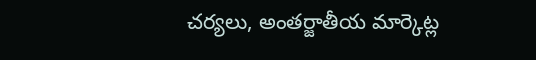చర్యలు, అంతర్జాతీయ మార్కెట్ల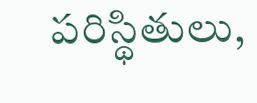పరిస్థితులు,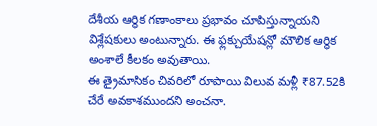దేశీయ ఆర్థిక గణాంకాలు ప్రభావం చూపిస్తున్నాయని విశ్లేషకులు అంటున్నారు. ఈ ఫ్లక్చుయేషన్లో మౌలిక ఆర్థిక అంశాలే కీలకం అవుతాయి.
ఈ త్రైమాసికం చివరిలో రూపాయి విలువ మళ్లీ ₹87.52కి చేరే అవకాశముందని అంచనా.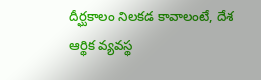దీర్ఘకాలం నిలకడ కావాలంటే, దేశ ఆర్థిక వ్యవస్థ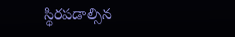స్థిరపడాల్సిన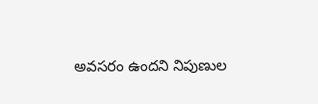అవసరం ఉందని నిపుణుల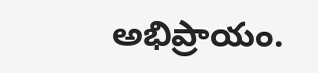అభిప్రాయం.